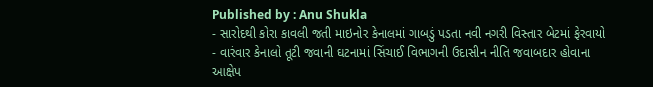Published by : Anu Shukla
- સારોદથી કોરા કાવલી જતી માઇનોર કેનાલમાં ગાબડું પડતા નવી નગરી વિસ્તાર બેટમાં ફેરવાયો
- વારંવાર કેનાલો તૂટી જવાની ઘટનામાં સિંચાઈ વિભાગની ઉદાસીન નીતિ જવાબદાર હોવાના આક્ષેપ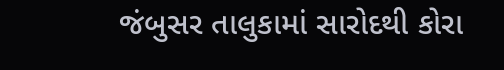જંબુસર તાલુકામાં સારોદથી કોરા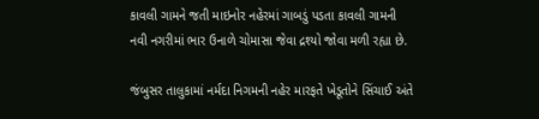કાવલી ગામને જતી માઇનોર નહેરમાં ગાબડું પડતા કાવલી ગામની નવી નગરીમાં ભાર ઉનાળે ચોમાસા જેવા દ્રશ્યો જોવા મળી રહ્યા છે.

જંબુસર તાલુકામાં નર્મદા નિગમની નહેર મારફતે ખેડૂતોને સિંચાઈ અંતે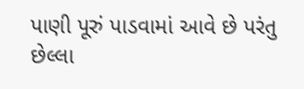પાણી પૂરું પાડવામાં આવે છે પરંતુ છેલ્લા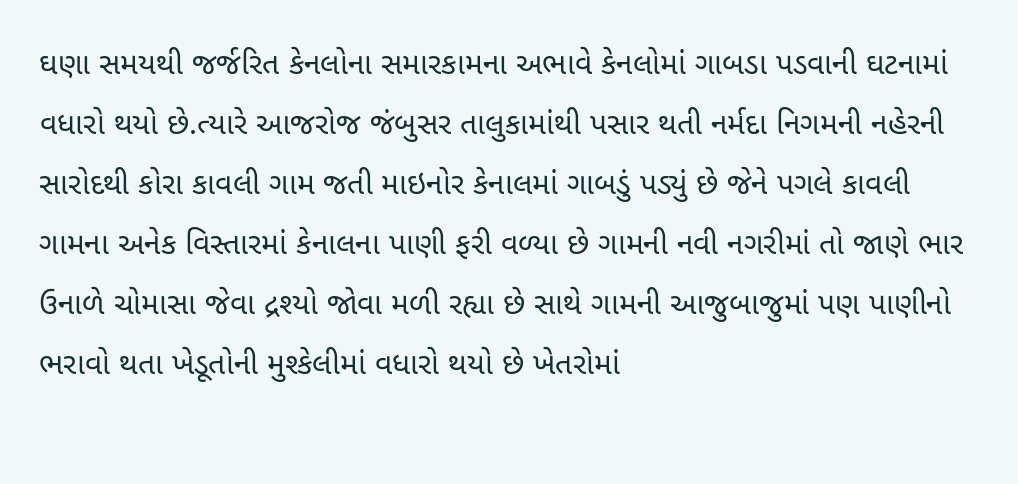ઘણા સમયથી જર્જરિત કેનલોના સમારકામના અભાવે કેનલોમાં ગાબડા પડવાની ઘટનામાં વધારો થયો છે.ત્યારે આજરોજ જંબુસર તાલુકામાંથી પસાર થતી નર્મદા નિગમની નહેરની સારોદથી કોરા કાવલી ગામ જતી માઇનોર કેનાલમાં ગાબડું પડ્યું છે જેને પગલે કાવલી ગામના અનેક વિસ્તારમાં કેનાલના પાણી ફરી વળ્યા છે ગામની નવી નગરીમાં તો જાણે ભાર ઉનાળે ચોમાસા જેવા દ્રશ્યો જોવા મળી રહ્યા છે સાથે ગામની આજુબાજુમાં પણ પાણીનો ભરાવો થતા ખેડૂતોની મુશ્કેલીમાં વધારો થયો છે ખેતરોમાં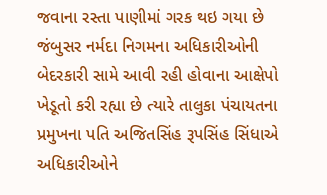જવાના રસ્તા પાણીમાં ગરક થઇ ગયા છે જંબુસર નર્મદા નિગમના અધિકારીઓની બેદરકારી સામે આવી રહી હોવાના આક્ષેપો ખેડૂતો કરી રહ્યા છે ત્યારે તાલુકા પંચાયતના પ્રમુખના પતિ અજિતસિંહ રૂપસિંહ સિંધાએ અધિકારીઓને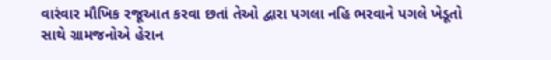વારંવાર મૌખિક રજૂઆત કરવા છતાં તેઓ દ્વારા પગલા નહિ ભરવાને પગલે ખેડૂતો સાથે ગ્રામજનોએ હેરાન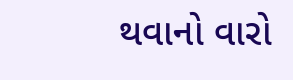થવાનો વારો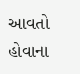આવતો હોવાના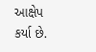આક્ષેપ કર્યા છે.